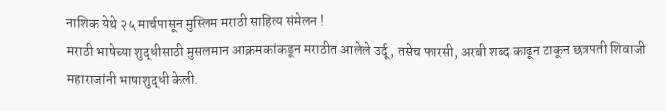नाशिक येथे २५ मार्चपासून मुस्लिम मराठी साहित्य संमेलन !
मराठी भाषेच्या शुद्धीसाठी मुसलमान आक्रमकांकडून मराठीत आलेले उर्दू, तसेच फारसी, अरबी शब्द काढून टाकून छत्रपती शिवाजी महाराजांनी भाषाशुद्धी केली.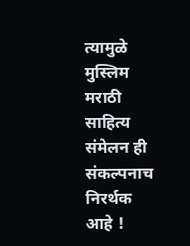त्यामुळे मुस्लिम मराठी साहित्य संमेलन ही संकल्पनाच निरर्थक आहे !